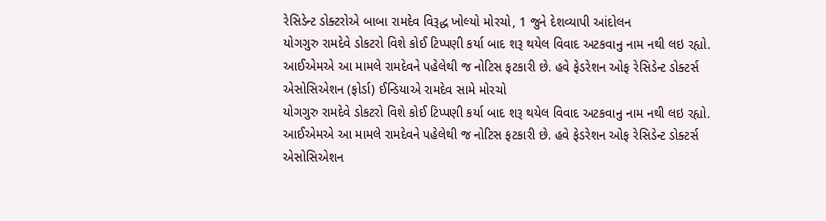રેસિડેન્ટ ડોક્ટરોએ બાબા રામદેવ વિરૂદ્ધ ખોલ્યો મોરચો, 1 જુને દેશવ્યાપી આંદોલન
યોગગુરુ રામદેવે ડોકટરો વિશે કોઈ ટિપ્પણી કર્યા બાદ શરૂ થયેલ વિવાદ અટકવાનુ નામ નથી લઇ રહ્યો. આઈએમએ આ મામલે રામદેવને પહેલેથી જ નોટિસ ફટકારી છે. હવે ફેડરેશન ઓફ રેસિડેન્ટ ડોક્ટર્સ એસોસિએશન (ફોર્ડા) ઈન્ડિયાએ રામદેવ સામે મોરચો
યોગગુરુ રામદેવે ડોકટરો વિશે કોઈ ટિપ્પણી કર્યા બાદ શરૂ થયેલ વિવાદ અટકવાનુ નામ નથી લઇ રહ્યો. આઈએમએ આ મામલે રામદેવને પહેલેથી જ નોટિસ ફટકારી છે. હવે ફેડરેશન ઓફ રેસિડેન્ટ ડોક્ટર્સ એસોસિએશન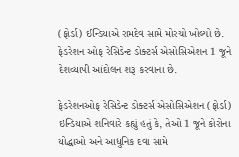(ફોર્ડા) ઈન્ડિયાએ રામદેવ સામે મોરચો ખોલ્યો છે. ફેડરેશન ઓફ રેસિડેન્ટ ડોક્ટર્સ એસોસિએશન 1 જૂને દેશવ્યાપી આંદોલન શરૂ કરવાના છે.

ફેડરેશનઓફ રેસિડેન્ટ ડોક્ટર્સ એસોસિએશન (ફોર્ડા) ઇન્ડિયાએ શનિવારે કહ્યું હતું કે, તેઓ 1 જૂને કોરોના યોદ્ધાઓ અને આધુનિક દવા સામે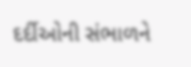દર્દીઓની સંભાળને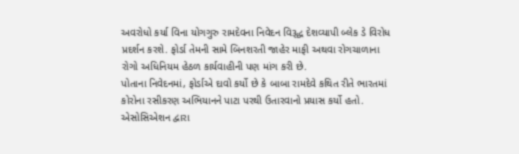અવરોધો કર્યા વિના યોગગુરુ રામદેવના નિવેદન વિરૂદ્ધ દેશવ્યાપી બ્લેક ડે વિરોધ પ્રદર્શન કરશે. ફોર્ડા તેમની સામે બિનશરતી જાહેર માફી અથવા રોગચાળાના રોગો અધિનિયમ હેઠળ કાર્યવાહીની પણ માંગ કરી છે.
પોતાના નિવેદનમાં, ફોર્ડાએ દાવો કર્યો છે કે બાબા રામદેવે કથિત રીતે ભારતમાં કોરોના રસીકરણ અભિયાનને પાટા પરથી ઉતારવાનો પ્રયાસ કર્યો હતો. એસોસિએશન દ્વારા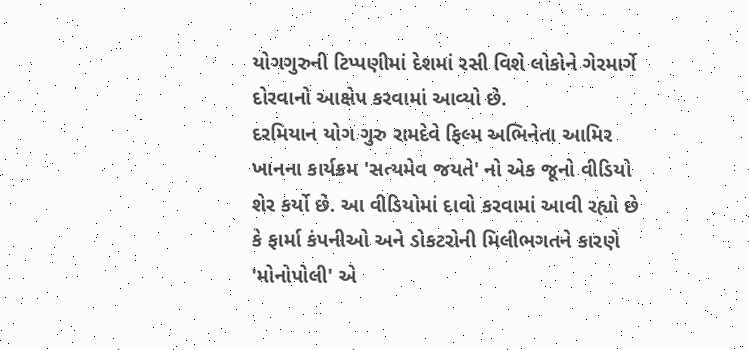યોગગુરુની ટિપ્પણીમાં દેશમાં રસી વિશે લોકોને ગેરમાર્ગે દોરવાનો આક્ષેપ કરવામાં આવ્યો છે.
દરમિયાન યોગ ગુરુ રામદેવે ફિલ્મ અભિનેતા આમિર ખાનના કાર્યક્રમ 'સત્યમેવ જયતે' નો એક જૂનો વીડિયો શેર કર્યો છે. આ વીડિયોમાં દાવો કરવામાં આવી રહ્યો છે કે ફાર્મા કંપનીઓ અને ડોકટરોની મિલીભગતને કારણે 'મોનોપોલી' એ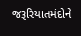જરૂરિયાતમંદોને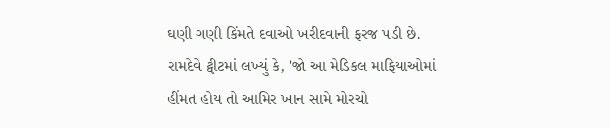ઘણી ગણી કિંમતે દવાઓ ખરીદવાની ફરજ પડી છે. રામદેવે ટ્વીટમાં લખ્યું કે, 'જો આ મેડિકલ માફિયાઓમાં હીંમત હોય તો આમિર ખાન સામે મોરચો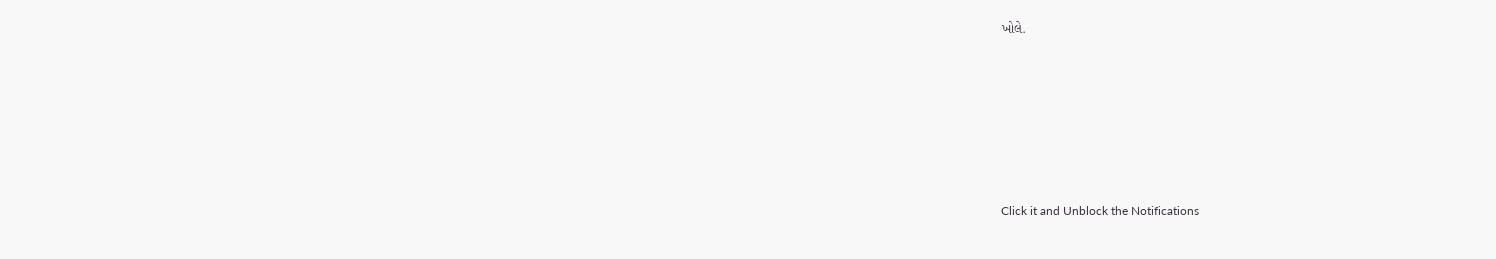ખોલે.












Click it and Unblock the Notifications